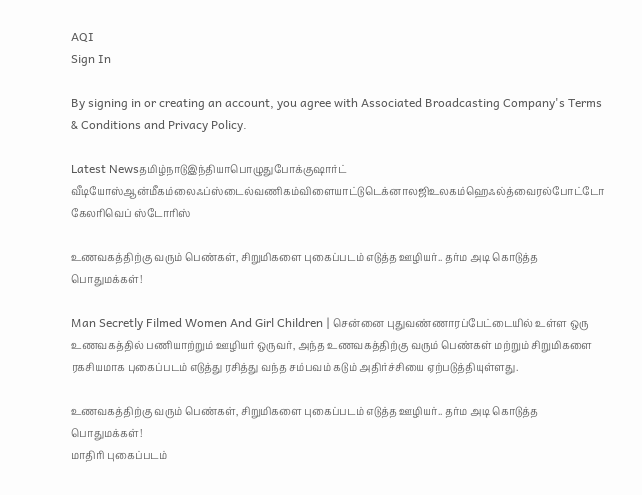AQI
Sign In

By signing in or creating an account, you agree with Associated Broadcasting Company's Terms & Conditions and Privacy Policy.

Latest Newsதமிழ்நாடுஇந்தியாபொழுதுபோக்குஷார்ட் வீடியோஸ்ஆன்மீகம்லைஃப்ஸ்டைல்வணிகம்விளையாட்டுடெக்னாலஜிஉலகம்ஹெஃல்த்வைரல்போட்டோ கேலரிவெப் ஸ்டோரிஸ்

உணவகத்திற்கு வரும் பெண்கள், சிறுமிகளை புகைப்படம் எடுத்த ஊழியர்.. தர்ம அடி கொடுத்த பொதுமக்கள்!

Man Secretly Filmed Women And Girl Children | சென்னை புதுவண்ணாரப்பேட்டையில் உள்ள ஒரு உணவகத்தில் பணியாற்றும் ஊழியர் ஒருவர், அந்த உணவகத்திற்கு வரும் பெண்கள் மற்றும் சிறுமிகளை ரகசியமாக புகைப்படம் எடுத்து ரசித்து வந்த சம்பவம் கடும் அதிர்ச்சியை ஏற்படுத்தியுள்ளது.

உணவகத்திற்கு வரும் பெண்கள், சிறுமிகளை புகைப்படம் எடுத்த ஊழியர்.. தர்ம அடி கொடுத்த பொதுமக்கள்!
மாதிரி புகைப்படம்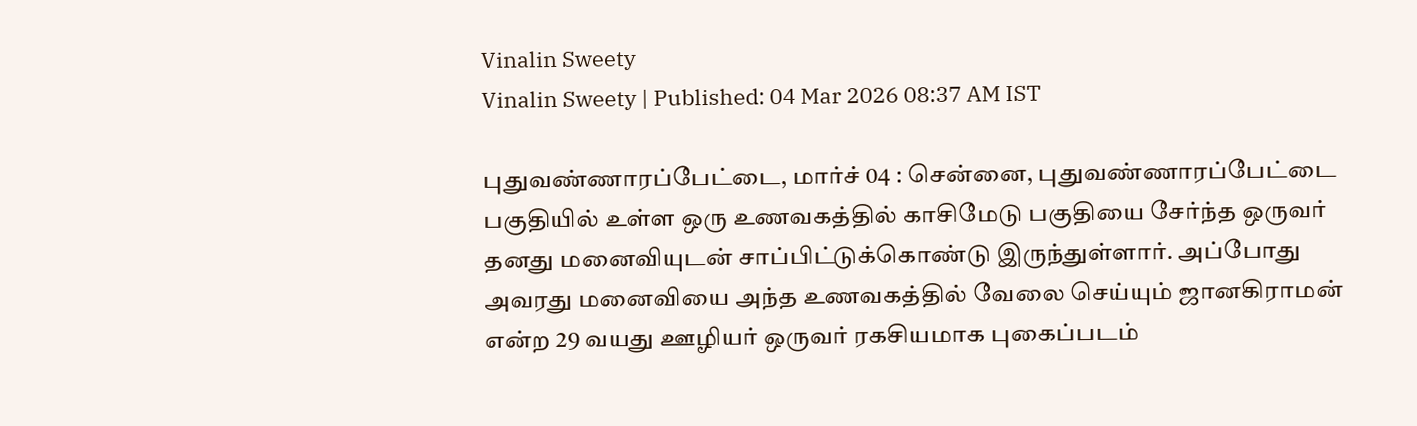Vinalin Sweety
Vinalin Sweety | Published: 04 Mar 2026 08:37 AM IST

புதுவண்ணாரப்பேட்டை, மார்ச் 04 : சென்னை, புதுவண்ணாரப்பேட்டை பகுதியில் உள்ள ஒரு உணவகத்தில் காசிமேடு பகுதியை சேர்ந்த ஒருவர் தனது மனைவியுடன் சாப்பிட்டுக்கொண்டு இருந்துள்ளார். அப்போது அவரது மனைவியை அந்த உணவகத்தில் வேலை செய்யும் ஜானகிராமன் என்ற 29 வயது ஊழியர் ஒருவர் ரகசியமாக புகைப்படம்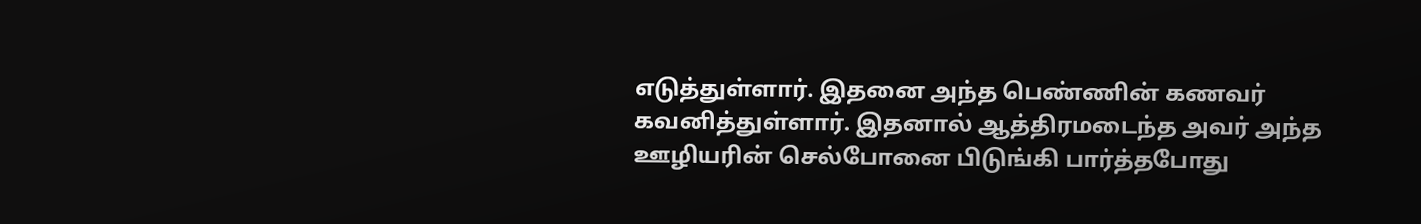எடுத்துள்ளார். இதனை அந்த பெண்ணின் கணவர் கவனித்துள்ளார். இதனால் ஆத்திரமடைந்த அவர் அந்த ஊழியரின் செல்போனை பிடுங்கி பார்த்தபோது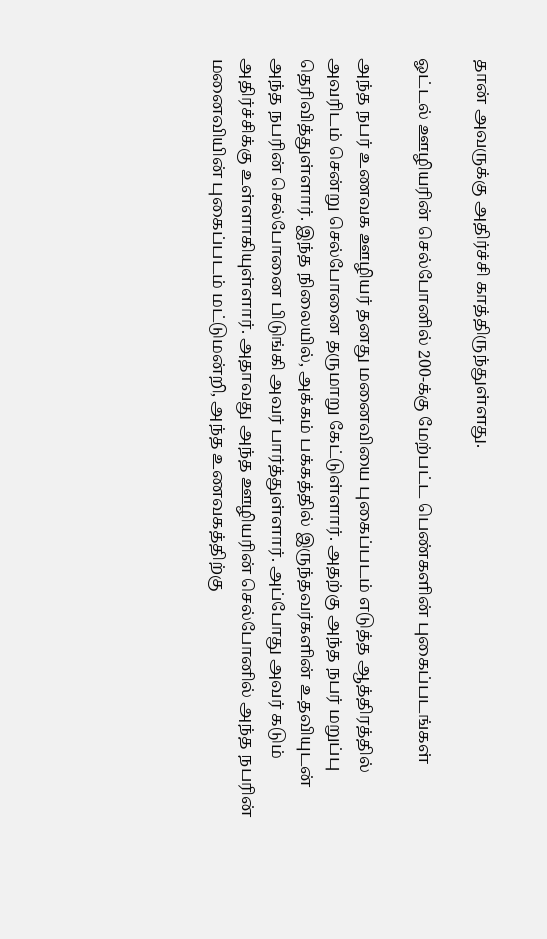தான் அவருக்கு அதிர்ச்சி காத்திருந்துள்ளது.

ஓட்டல் ஊழியரின் செல்போனில் 200-க்கு மேற்பட்ட பெண்களின் புகைப்படங்கள்

அந்த நபர் உணவக ஊழியர் தனது மனைவியை புகைப்படம் எடுத்த ஆத்திரத்தில் அவரிடம் சென்று செல்போனை தருமாறு கேட்டுள்ளார். அதற்கு அந்த நபர் மறுப்பு தெரிவித்துள்ளார். இந்த நிலையில், அக்கம் பக்கத்தில் இருந்தவர்களின் உதவியுடன் அந்த நபரின் செல்போனை பிடுங்கி அவர் பார்த்துள்ளார். அப்போது அவர் கடும் அதிர்ச்சிக்கு உள்ளாகியுள்ளார். அதாவது அந்த ஊழியரின் செல்போனில் அந்த நபரின் மனைவியின் புகைப்படம் மட்டுமன்றி, அந்த உணவகத்திற்கு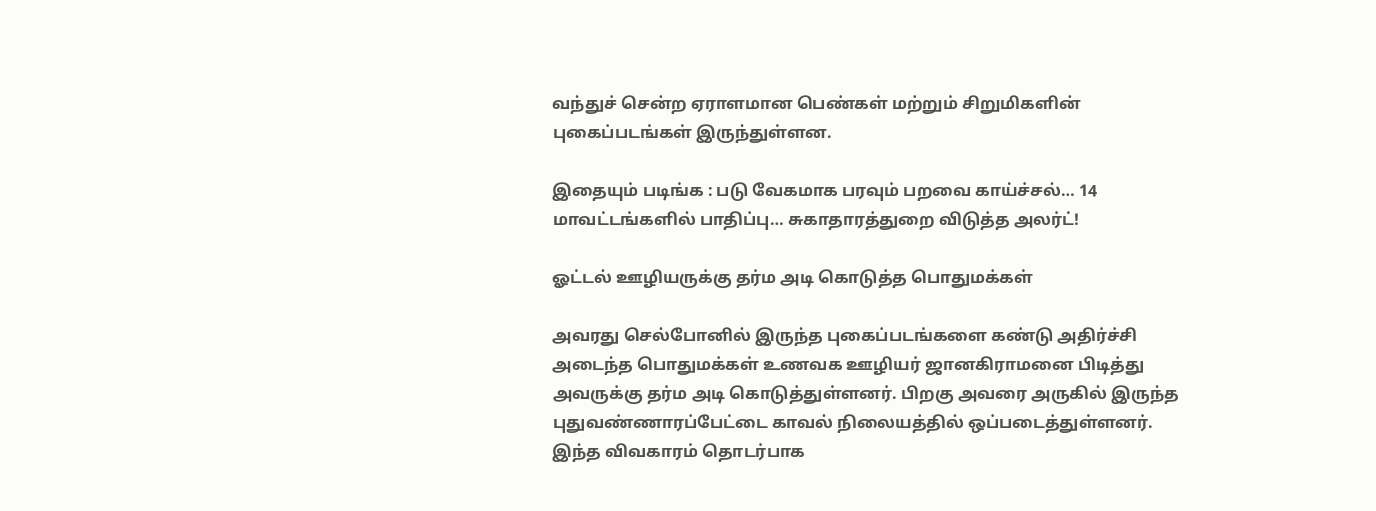வந்துச் சென்ற ஏராளமான பெண்கள் மற்றும் சிறுமிகளின் புகைப்படங்கள் இருந்துள்ளன.

இதையும் படிங்க : படு வேகமாக பரவும் பறவை காய்ச்சல்… 14 மாவட்டங்களில் பாதிப்பு… சுகாதாரத்துறை விடுத்த அலர்ட்!

ஓட்டல் ஊழியருக்கு தர்ம அடி கொடுத்த பொதுமக்கள்

அவரது செல்போனில் இருந்த புகைப்படங்களை கண்டு அதிர்ச்சி அடைந்த பொதுமக்கள் உணவக ஊழியர் ஜானகிராமனை பிடித்து அவருக்கு தர்ம அடி கொடுத்துள்ளனர். பிறகு அவரை அருகில் இருந்த புதுவண்ணாரப்பேட்டை காவல் நிலையத்தில் ஒப்படைத்துள்ளனர். இந்த விவகாரம் தொடர்பாக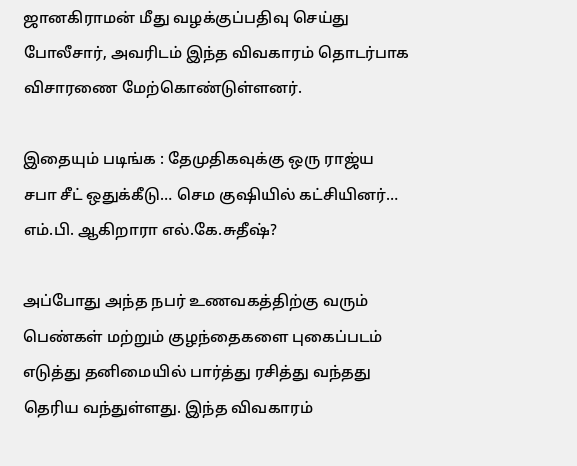ஜானகிராமன் மீது வழக்குப்பதிவு செய்து போலீசார், அவரிடம் இந்த விவகாரம் தொடர்பாக விசாரணை மேற்கொண்டுள்ளனர்.

இதையும் படிங்க : தேமுதிகவுக்கு ஒரு ராஜ்ய சபா சீட் ஒதுக்கீடு… செம குஷியில் கட்சியினர்… எம்.பி. ஆகிறாரா எல்.கே.சுதீஷ்?

அப்போது அந்த நபர் உணவகத்திற்கு வரும் பெண்கள் மற்றும் குழந்தைகளை புகைப்படம் எடுத்து தனிமையில் பார்த்து ரசித்து வந்தது தெரிய வந்துள்ளது. இந்த விவகாரம்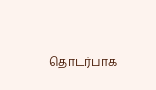தொடர்பாக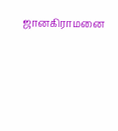ஜானகிராமனை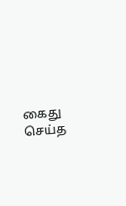கைது செய்த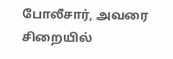போலீசார், அவரை சிறையில்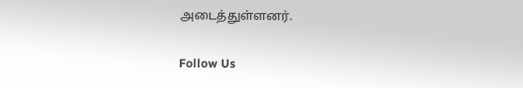அடைத்துள்ளனர்.

Follow Us